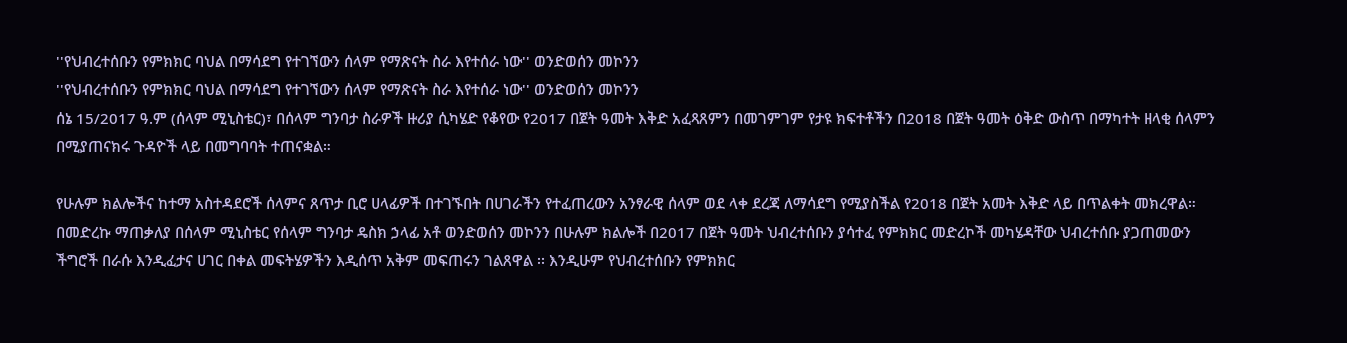''የህብረተሰቡን የምክክር ባህል በማሳደግ የተገኘውን ሰላም የማጽናት ስራ እየተሰራ ነው'' ወንድወሰን መኮንን
''የህብረተሰቡን የምክክር ባህል በማሳደግ የተገኘውን ሰላም የማጽናት ስራ እየተሰራ ነው'' ወንድወሰን መኮንን
ሰኔ 15/2017 ዓ.ም (ሰላም ሚኒስቴር)፣ በሰላም ግንባታ ስራዎች ዙሪያ ሲካሄድ የቆየው የ2017 በጀት ዓመት እቅድ አፈጻጸምን በመገምገም የታዩ ክፍተቶችን በ2018 በጀት ዓመት ዕቅድ ውስጥ በማካተት ዘላቂ ሰላምን በሚያጠናክሩ ጉዳዮች ላይ በመግባባት ተጠናቋል።

የሁሉም ክልሎችና ከተማ አስተዳደሮች ሰላምና ጸጥታ ቢሮ ሀላፊዎች በተገኙበት በሀገራችን የተፈጠረውን አንፃራዊ ሰላም ወደ ላቀ ደረጃ ለማሳደግ የሚያስችል የ2018 በጀት አመት እቅድ ላይ በጥልቀት መክረዋል።
በመድረኩ ማጠቃለያ በሰላም ሚኒስቴር የሰላም ግንባታ ዴስክ ኃላፊ አቶ ወንድወሰን መኮንን በሁሉም ክልሎች በ2017 በጀት ዓመት ህብረተሰቡን ያሳተፈ የምክክር መድረኮች መካሄዳቸው ህብረተሰቡ ያጋጠመውን ችግሮች በራሱ እንዲፈታና ሀገር በቀል መፍትሄዎችን እዲሰጥ አቅም መፍጠሩን ገልጸዋል ፡፡ እንዲሁም የህብረተሰቡን የምክክር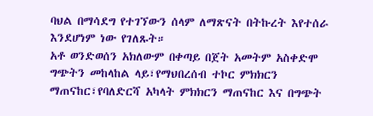ባህል በማሳደግ የተገኘውን ሰላም ለማጽናት በትኩረት እየተሰራ እንደሆነም ነው የገለጹት።
አቶ ወንድወሰን አክለውም በቀጣይ በጀት አመትም አስቀድሞ ግጭትን መከላከል ላይ፣የማህበረሰብ ተኮር ምክክርን ማጠናከር፣የባለድርሻ አካላት ምክክርን ማጠናከር እና በግጭት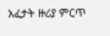አፈታት ዙሪያ ምርጥ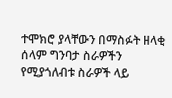ተሞክሮ ያላቸውን በማስፉት ዘላቂ ሰላም ግንባታ ስራዎችን የሚያጎለብቱ ስራዎች ላይ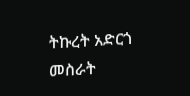ትኩረት አድርጎ መስራት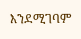እንደሚገባም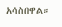አሳስበዋል።